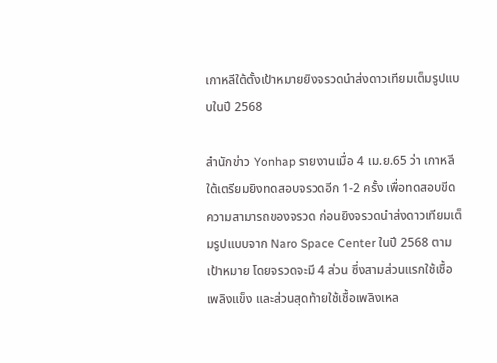เกาหลีใต้ตั้งเป้าหมายยิงจรวดนำส่งดาวเทียมเต็มรูปแบบในปี 2568

สำนักข่าว Yonhap รายงานเมื่อ 4 เม.ย.65 ว่า เกาหลีใต้เตรียมยิงทดสอบจรวดอีก 1-2 ครั้ง เพื่อทดสอบขีดความสามารถของจรวด ก่อนยิงจรวดนำส่งดาวเทียมเต็มรูปแบบจาก Naro Space Center ในปี 2568 ตามเป้าหมาย โดยจรวดจะมี 4 ส่วน ซึ่งสามส่วนแรกใช้เชื้อเพลิงแข็ง และส่วนสุดท้ายใช้เชื้อเพลิงเหล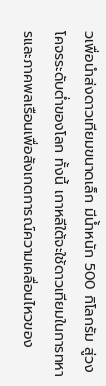วเพื่อนำส่งดาวเทียมขนาดเล็ก มีน้ำหนัก 500 กิโลกรัม สู่วงโคจรระดับต่ำของโลก ทั้งนี้ เกาหลีใต้จะใช้ดาวเทียมในการทหารและภาคพลเรือนเพื่อสังเกตการณ์ความเคลื่อนไหวของ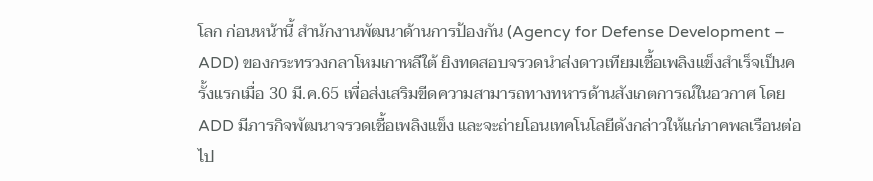โลก ก่อนหน้านี้ สำนักงานพัฒนาด้านการป้องกัน (Agency for Defense Development – ADD) ของกระทรวงกลาโหมเกาหลีใต้ ยิงทดสอบจรวดนำส่งดาวเทียมเชื้อเพลิงแข็งสำเร็จเป็นครั้งแรกเมื่อ 30 มี.ค.65 เพื่อส่งเสริมขีดความสามารถทางทหารด้านสังเกตการณ์ในอวกาศ โดย ADD มีภารกิจพัฒนาจรวดเชื้อเพลิงแข็ง และจะถ่ายโอนเทคโนโลยีดังกล่าวให้แก่ภาคพลเรือนต่อไป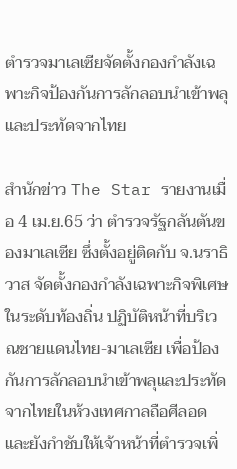ตำรวจมาเลเซียจัดตั้งกองกำลังเฉพาะกิจป้องกันการลักลอบนำเข้าพลุและประทัดจากไทย

สำนักข่าว The Star รายงานเมื่อ 4 เม.ย.65 ว่า ตำรวจรัฐกลันตันของมาเลเซีย ซึ่งตั้งอยู่ติดกับ จ.นราธิวาส จัดตั้งกองกำลังเฉพาะกิจพิเศษในระดับท้องถิ่น ปฏิบัติหน้าที่บริเวณชายแดนไทย-มาเลเซีย เพื่อป้องกันการลักลอบนำเข้าพลุและประทัดจากไทยในห้วงเทศกาลถือศีลอด และยังกำชับให้เจ้าหน้าที่ตำรวจเพิ่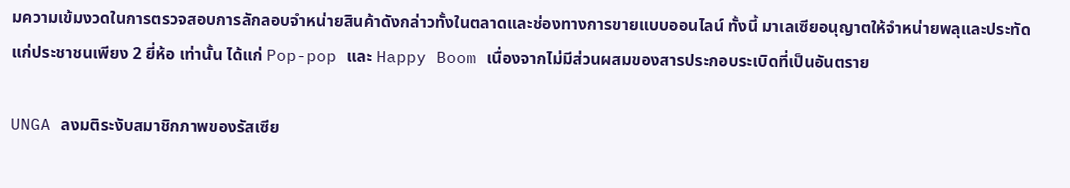มความเข้มงวดในการตรวจสอบการลักลอบจำหน่ายสินค้าดังกล่าวทั้งในตลาดและช่องทางการขายแบบออนไลน์ ทั้งนี้ มาเลเซียอนุญาตให้จำหน่ายพลุและประทัดแก่ประชาชนเพียง 2 ยี่ห้อ เท่านั้น ได้แก่ Pop-pop และ Happy Boom เนื่องจากไม่มีส่วนผสมของสารประกอบระเบิดที่เป็นอันตราย

UNGA ลงมติระงับสมาชิกภาพของรัสเซีย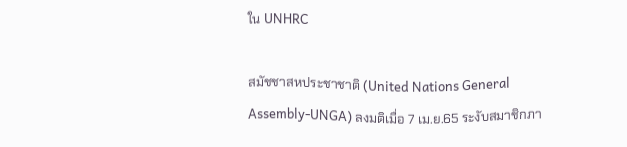ใน UNHRC

สมัชชาสหประชาชาติ (United Nations General Assembly-UNGA) ลงมติเมื่อ 7 เม.ย.65 ระงับสมาชิกภา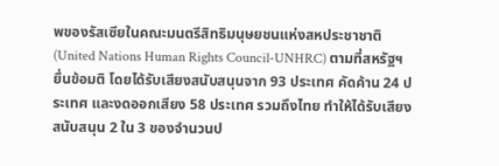พของรัสเซียในคณะมนตรีสิทธิมนุษยชนแห่งสหประชาชาติ (United Nations Human Rights Council-UNHRC) ตามที่สหรัฐฯ ยื่นข้อมติ โดยได้รับเสียงสนับสนุนจาก 93 ประเทศ คัดค้าน 24 ประเทศ และงดออกเสียง 58 ประเทศ รวมถึงไทย ทำให้ได้รับเสียงสนับสนุน 2 ใน 3 ของจำนวนป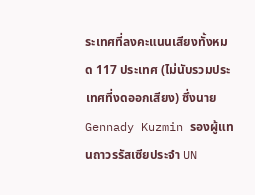ระเทศที่ลงคะแนนเสียงทั้งหมด 117 ประเทศ (ไม่นับรวมประเทศที่งดออกเสียง) ซึ่งนาย Gennady Kuzmin รองผู้แทนถาวรรัสเซียประจำ UN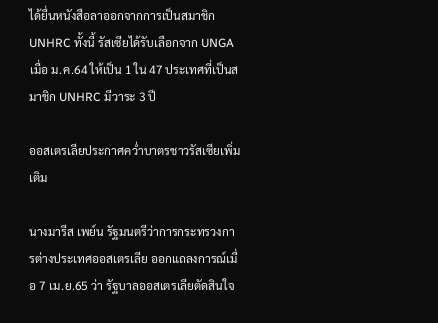ได้ยื่นหนังสือลาออกจากการเป็นสมาชิก UNHRC ทั้งนี้ รัสเซียได้รับเลือกจาก UNGA เมื่อ ม.ค.64 ให้เป็น 1 ใน 47 ประเทศที่เป็นสมาชิก UNHRC มีวาระ 3 ปี

ออสเตรเลียประกาศคว่ำบาตรชาวรัสเซียเพิ่มเติม

นางมารีส เพย์น รัฐมนตรีว่าการกระทรวงการต่างประเทศออสเตรเลีย ออกแถลงการณ์เมื่อ 7 เม.ย.65 ว่า รัฐบาลออสเตรเลียตัดสินใจ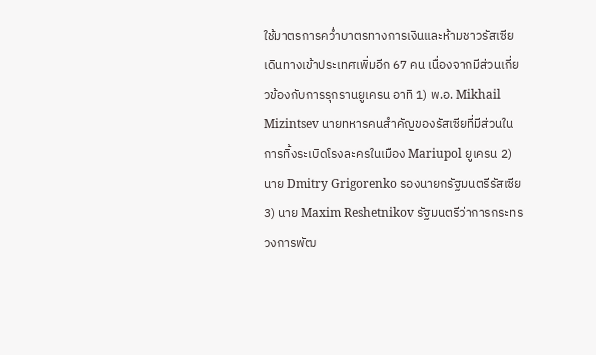ใช้มาตรการคว่ำบาตรทางการเงินและห้ามชาวรัสเซียเดินทางเข้าประเทศเพิ่มอีก 67 คน เนื่องจากมีส่วนเกี่ยวข้องกับการรุกรานยูเครน อาทิ 1) พ.อ. Mikhail Mizintsev นายทหารคนสำคัญของรัสเซียที่มีส่วนในการทิ้งระเบิดโรงละครในเมือง Mariupol ยูเครน 2) นาย Dmitry Grigorenko รองนายกรัฐมนตรีรัสเซีย 3) นาย Maxim Reshetnikov รัฐมนตรีว่าการกระทรวงการพัฒ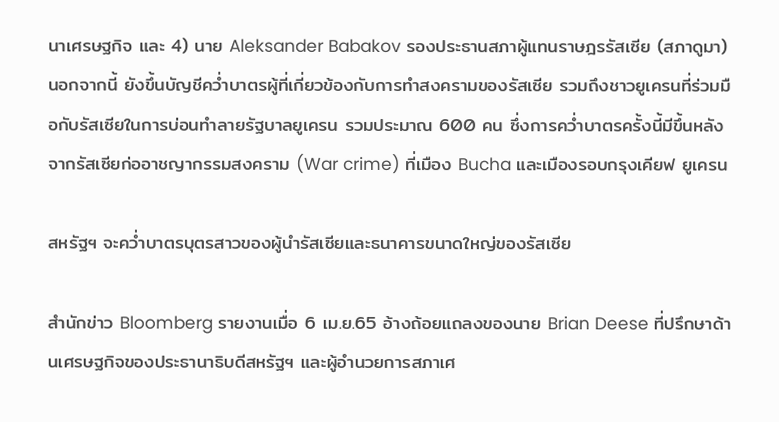นาเศรษฐกิจ และ 4) นาย Aleksander Babakov รองประธานสภาผู้แทนราษฎรรัสเซีย (สภาดูมา) นอกจากนี้ ยังขึ้นบัญชีคว่ำบาตรผู้ที่เกี่ยวข้องกับการทำสงครามของรัสเซีย รวมถึงชาวยูเครนที่ร่วมมือกับรัสเซียในการบ่อนทำลายรัฐบาลยูเครน รวมประมาณ 600 คน ซึ่งการคว่ำบาตรครั้งนี้มีขึ้นหลังจากรัสเซียก่ออาชญากรรมสงคราม (War crime) ที่เมือง Bucha และเมืองรอบกรุงเคียฟ ยูเครน

สหรัฐฯ จะคว่ำบาตรบุตรสาวของผู้นำรัสเซียและธนาคารขนาดใหญ่ของรัสเซีย

สำนักข่าว Bloomberg รายงานเมื่อ 6 เม.ย.65 อ้างถ้อยแถลงของนาย Brian Deese ที่ปรึกษาด้านเศรษฐกิจของประธานาธิบดีสหรัฐฯ และผู้อำนวยการสภาเศ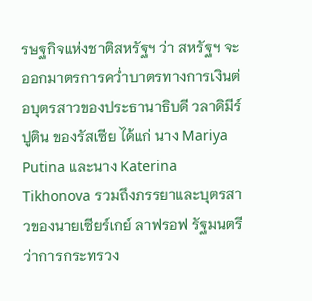รษฐกิจแห่งชาติสหรัฐฯ ว่า สหรัฐฯ จะออกมาตรการคว่ำบาตรทางการเงินต่อบุตรสาวของประธานาธิบดี วลาดิมีร์ ปูติน ของรัสเซีย ได้แก่ นาง Mariya Putina และนาง Katerina Tikhonova รวมถึงภรรยาและบุตรสาวของนายเซียร์เกย์ ลาฟรอฟ รัฐมนตรีว่าการกระทรวง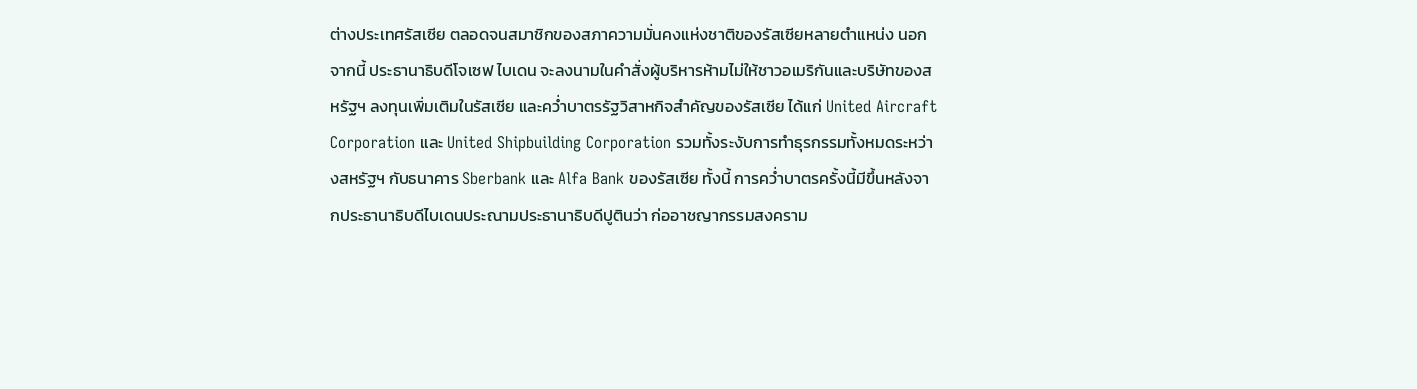ต่างประเทศรัสเซีย ตลอดจนสมาชิกของสภาความมั่นคงแห่งชาติของรัสเซียหลายตำแหน่ง นอกจากนี้ ประธานาธิบดีโจเซฟ ไบเดน จะลงนามในคำสั่งผู้บริหารห้ามไม่ให้ชาวอเมริกันและบริษัทของสหรัฐฯ ลงทุนเพิ่มเติมในรัสเซีย และคว่ำบาตรรัฐวิสาหกิจสำคัญของรัสเซีย ได้แก่ United Aircraft Corporation และ United Shipbuilding Corporation รวมทั้งระงับการทำธุรกรรมทั้งหมดระหว่างสหรัฐฯ กับธนาคาร Sberbank และ Alfa Bank ของรัสเซีย ทั้งนี้ การคว่ำบาตรครั้งนี้มีขึ้นหลังจากประธานาธิบดีไบเดนประณามประธานาธิบดีปูตินว่า ก่ออาชญากรรมสงคราม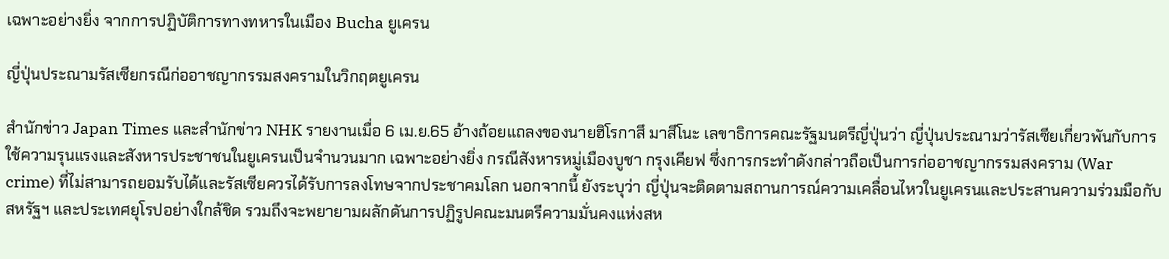เฉพาะอย่างยิ่ง จากการปฏิบัติการทางทหารในเมือง Bucha ยูเครน

ญี่ปุ่นประณามรัสเซียกรณีก่ออาชญากรรมสงครามในวิกฤตยูเครน

สำนักข่าว Japan Times และสำนักข่าว NHK รายงานเมื่อ 6 เม.ย.65 อ้างถ้อยแถลงของนายฮิโรกาสึ มาสึโนะ เลขาธิการคณะรัฐมนตรีญี่ปุ่นว่า ญี่ปุ่นประณามว่ารัสเซียเกี่ยวพันกับการใช้ความรุนแรงและสังหารประชาชนในยูเครนเป็นจำนวนมาก เฉพาะอย่างยิ่ง กรณีสังหารหมู่เมืองบูชา กรุงเคียฟ ซึ่งการกระทำดังกล่าวถือเป็นการก่ออาชญากรรมสงคราม (War crime) ที่ไม่สามารถยอมรับได้และรัสเซียควรได้รับการลงโทษจากประชาคมโลก นอกจากนี้ ยังระบุว่า ญี่ปุ่นจะติดตามสถานการณ์ความเคลื่อนไหวในยูเครนและประสานความร่วมมือกับสหรัฐฯ และประเทศยุโรปอย่างใกล้ชิด รวมถึงจะพยายามผลักดันการปฏิรูปคณะมนตรีความมั่นคงแห่งสห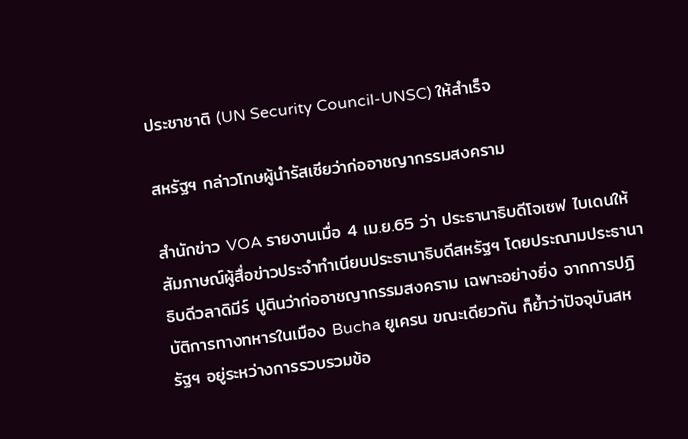ประชาชาติ (UN Security Council-UNSC) ให้สำเร็จ

สหรัฐฯ กล่าวโทษผู้นำรัสเซียว่าก่ออาชญากรรมสงคราม

สำนักข่าว VOA รายงานเมื่อ 4 เม.ย.65 ว่า ประธานาธิบดีโจเซฟ ไบเดนให้สัมภาษณ์ผู้สื่อข่าวประจำทำเนียบประธานาธิบดีสหรัฐฯ โดยประณามประธานาธิบดีวลาดิมีร์ ปูตินว่าก่ออาชญากรรมสงคราม เฉพาะอย่างยิ่ง จากการปฏิบัติการทางทหารในเมือง Bucha ยูเครน ขณะเดียวกัน ก็ย้ำว่าปัจจุบันสหรัฐฯ อยู่ระหว่างการรวบรวมข้อ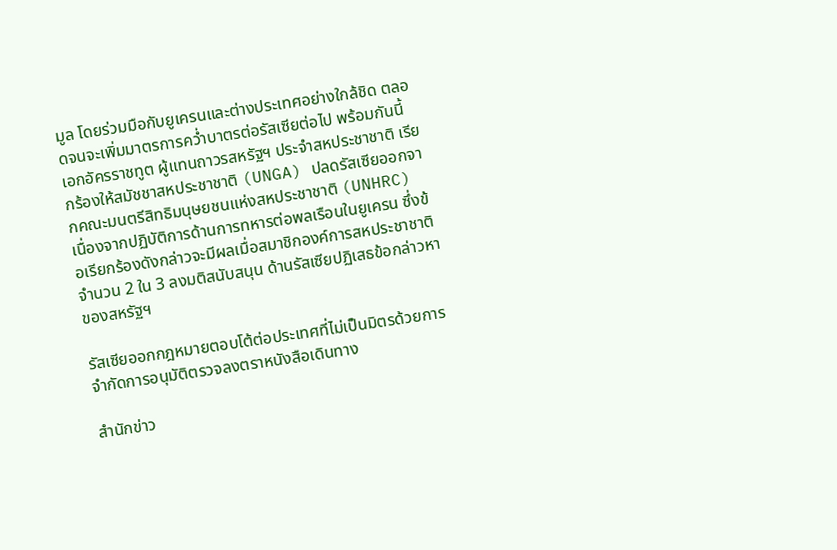มูล โดยร่วมมือกับยูเครนและต่างประเทศอย่างใกล้ชิด ตลอดจนจะเพิ่มมาตรการคว่ำบาตรต่อรัสเซียต่อไป พร้อมกันนี้ เอกอัครราชทูต ผู้แทนถาวรสหรัฐฯ ประจำสหประชาชาติ เรียกร้องให้สมัชชาสหประชาชาติ (UNGA) ปลดรัสเซียออกจากคณะมนตรีสิทธิมนุษยชนแห่งสหประชาชาติ (UNHRC) เนื่องจากปฏิบัติการด้านการทหารต่อพลเรือนในยูเครน ซึ่งข้อเรียกร้องดังกล่าวจะมีผลเมื่อสมาชิกองค์การสหประชาชาติจำนวน 2 ใน 3 ลงมติสนับสนุน ด้านรัสเซียปฏิเสธข้อกล่าวหาของสหรัฐฯ

รัสเซียออกกฎหมายตอบโต้ต่อประเทศที่ไม่เป็นมิตรด้วยการจำกัดการอนุมัติตรวจลงตราหนังสือเดินทาง

สำนักข่าว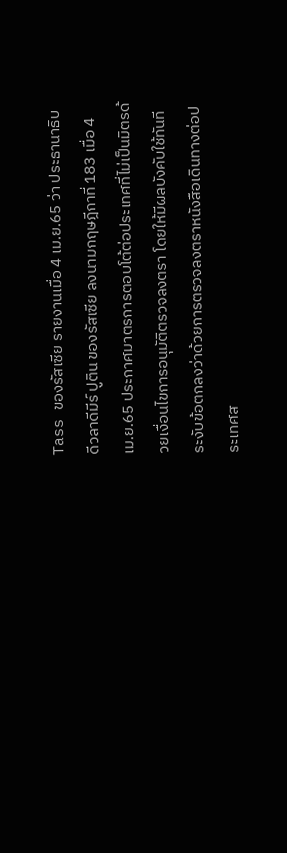Tass ของรัสเซีย รายงานเมื่อ 4 เม.ย.65 ว่า ประธานาธิบดีวลาดีมีร์ ปูติน ของรัสเซีย ลงนามกฤษฎีกาที่ 183 เมื่อ 4 เม.ย.65 ประกาศมาตรการตอบโต้ต่อประเทศที่ไม่เป็นมิตรด้วยเงื่อนไขการอนุมัติตรวจลงตรา โดยให้มีผลบังคับใช้ทันที ระงับข้อตกลงว่าด้วยการตรวจลงตราหนังสือเดินทางต่อประเทศส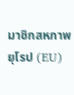มาชิกสหภาพยุโรป (EU)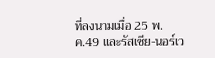ที่ลงนามเมื่อ 25 พ.ค.49 และรัสเซีย-นอร์เว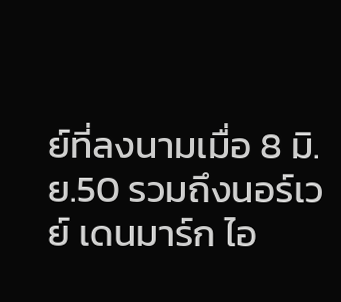ย์ที่ลงนามเมื่อ 8 มิ.ย.50 รวมถึงนอร์เวย์ เดนมาร์ก ไอ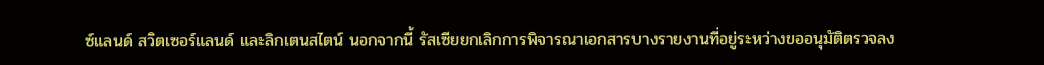ซ์แลนด์ สวิตเซอร์แลนด์ และลิกเตนสไตน์ นอกจากนี้ รัสเซียยกเลิกการพิจารณาเอกสารบางรายงานที่อยู่ระหว่างขออนุมัติตรวจลง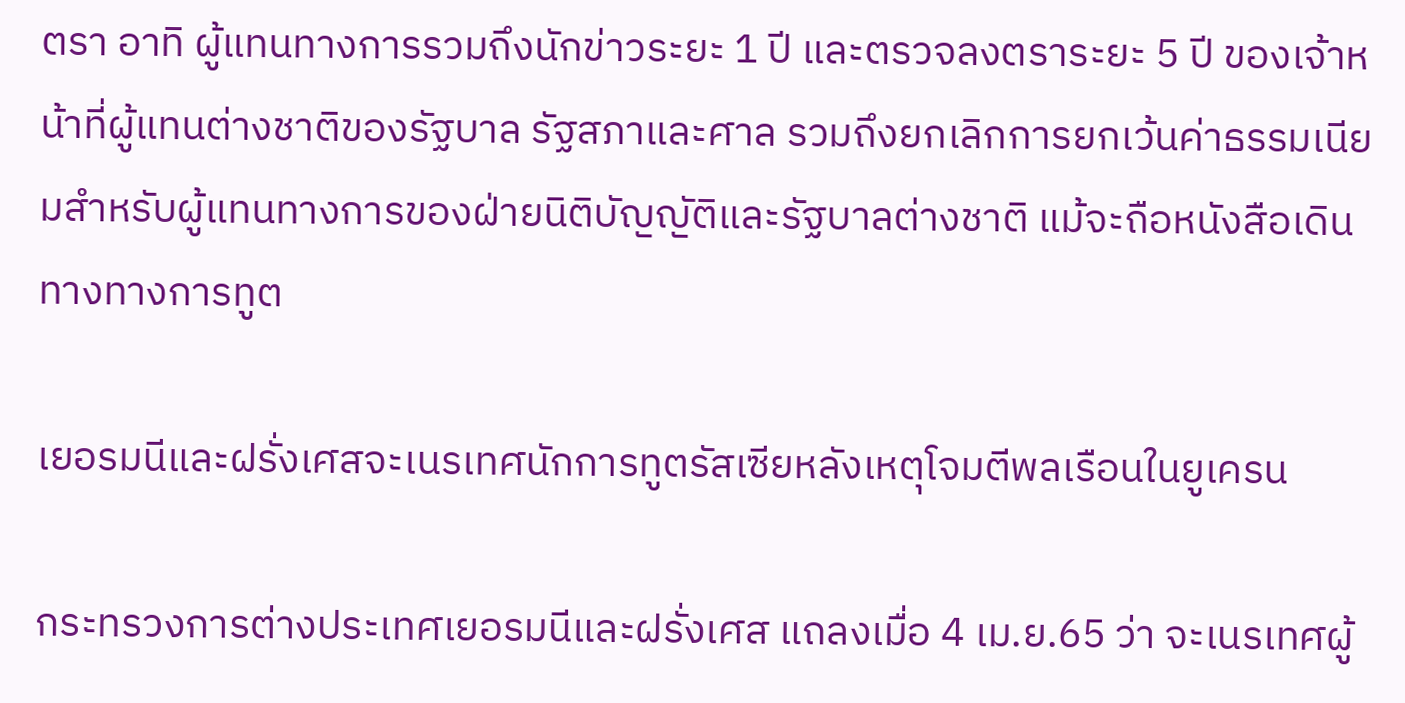ตรา อาทิ ผู้แทนทางการรวมถึงนักข่าวระยะ 1 ปี และตรวจลงตราระยะ 5 ปี ของเจ้าหน้าที่ผู้แทนต่างชาติของรัฐบาล รัฐสภาและศาล รวมถึงยกเลิกการยกเว้นค่าธรรมเนียมสำหรับผู้แทนทางการของฝ่ายนิติบัญญัติและรัฐบาลต่างชาติ แม้จะถือหนังสือเดินทางทางการทูต

เยอรมนีและฝรั่งเศสจะเนรเทศนักการทูตรัสเซียหลังเหตุโจมตีพลเรือนในยูเครน

กระทรวงการต่างประเทศเยอรมนีและฝรั่งเศส แถลงเมื่อ 4 เม.ย.65 ว่า จะเนรเทศผู้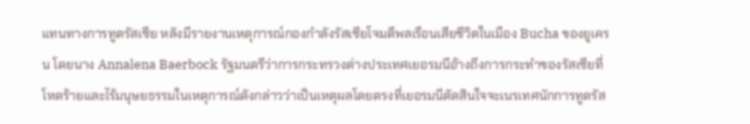แทนทางการทูตรัสเซีย หลังมีรายงานเหตุการณ์กองกำลังรัสเซียโจมตีพลเรือนเสียชีวิตในเมือง Bucha ของยูเครน โดยนาง Annalena Baerbock รัฐมนตรีว่าการกระทรวงต่างประเทศเยอรมนีอ้างถึงการกระทำของรัสเซียที่โหดร้ายและไร้มนุษยธรรมในเหตุการณ์ดังกล่าวว่าเป็นเหตุผลโดยตรงที่เยอรมนีตัดสินใจจะเนรเทศนักการทูตรัส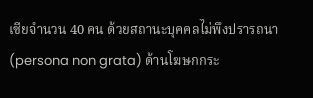เซียจำนวน 40 คน ด้วยสถานะบุคคลไม่พึงปรารถนา (persona non grata) ด้านโฆษกกระ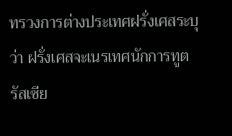ทรวงการต่างประเทศฝรั่งเศสระบุว่า ฝรั่งเศสจะเนรเทศนักการทูตรัสเซีย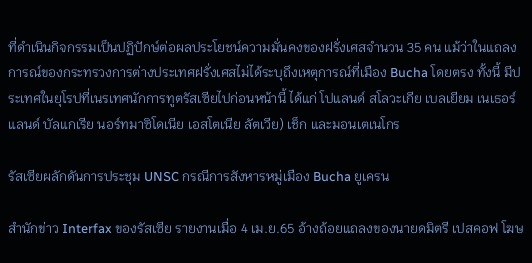ที่ดำเนินกิจกรรมเป็นปฏิปักษ์ต่อผลประโยชน์ความมั่นคงของฝรั่งเศสจำนวน 35 คน แม้ว่าในแถลงการณ์ของกระทรวงการต่างประเทศฝรั่งเศสไม่ได้ระบุถึงเหตุการณ์ที่เมือง Bucha โดยตรง ทั้งนี้ มีประเทศในยุโรปที่เนรเทศนักการทูตรัสเซียไปก่อนหน้านี้ ได้แก่ โปแลนด์ สโลวะเกีย เบลเยียม เนเธอร์แลนด์ บัลแกเรีย นอร์ทมาซิโดเนีย เอสโตเนีย ลัตเวีย) เช็ก และมอนเตเนโกร

รัสเซียผลักดันการประชุม UNSC กรณีการสังหารหมู่เมือง Bucha ยูเครน

สำนักข่าว Interfax ของรัสเซีย รายงานเมื่อ 4 เม.ย.65 อ้างถ้อยแถลงของนายดมิตรี เปสคอฟ โฆษ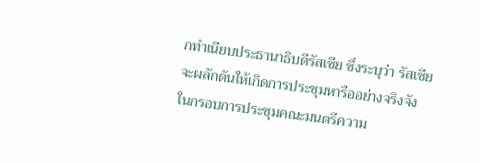กทำเนียบประธานาธิบดีรัสเซีย ซึ่งระบุว่า รัสเซียจะผลักดันให้เกิดการประชุมหารืออย่างจริงจังในกรอบการประชุมคณะมนตรีความ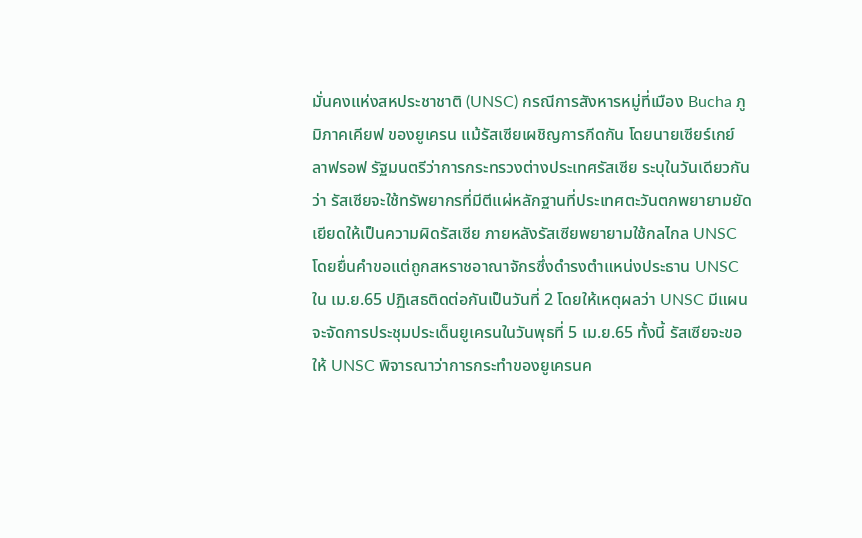มั่นคงแห่งสหประชาชาติ (UNSC) กรณีการสังหารหมู่ที่เมือง Bucha ภูมิภาคเคียฟ ของยูเครน แม้รัสเซียเผชิญการกีดกัน โดยนายเซียร์เกย์ ลาฟรอฟ รัฐมนตรีว่าการกระทรวงต่างประเทศรัสเซีย ระบุในวันเดียวกันว่า รัสเซียจะใช้ทรัพยากรที่มีตีแผ่หลักฐานที่ประเทศตะวันตกพยายามยัดเยียดให้เป็นความผิดรัสเซีย ภายหลังรัสเซียพยายามใช้กลไกล UNSC โดยยื่นคำขอแต่ถูกสหราชอาณาจักรซึ่งดำรงตำแหน่งประธาน UNSC ใน เม.ย.65 ปฏิเสธติดต่อกันเป็นวันที่ 2 โดยให้เหตุผลว่า UNSC มีแผนจะจัดการประชุมประเด็นยูเครนในวันพุธที่ 5 เม.ย.65 ทั้งนี้ รัสเซียจะขอให้ UNSC พิจารณาว่าการกระทำของยูเครนค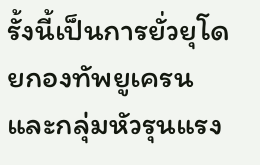รั้งนี้เป็นการยั่วยุโดยกองทัพยูเครนและกลุ่มหัวรุนแรง